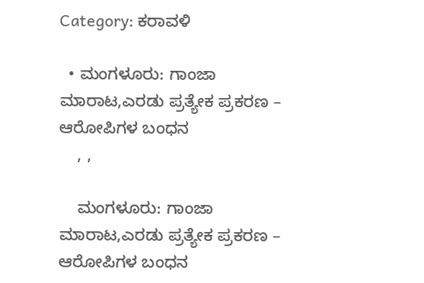Category: ಕರಾವಳಿ

  • ಮಂಗಳೂರು: ಗಾಂಜಾ ಮಾರಾಟ,ಎರಡು ಪ್ರತ್ಯೇಕ ಪ್ರಕರಣ – ಆರೋಪಿಗಳ ಬಂಧನ
    , ,

    ಮಂಗಳೂರು: ಗಾಂಜಾ ಮಾರಾಟ,ಎರಡು ಪ್ರತ್ಯೇಕ ಪ್ರಕರಣ – ಆರೋಪಿಗಳ ಬಂಧನ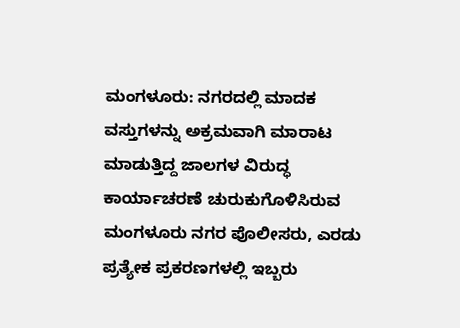ಮಂಗಳೂರು: ನಗರದಲ್ಲಿ ಮಾದಕ ವಸ್ತುಗಳನ್ನು ಅಕ್ರಮವಾಗಿ ಮಾರಾಟ ಮಾಡುತ್ತಿದ್ದ ಜಾಲಗಳ ವಿರುದ್ಧ ಕಾರ್ಯಾಚರಣೆ ಚುರುಕುಗೊಳಿಸಿರುವ ಮಂಗಳೂರು ನಗರ ಪೊಲೀಸರು, ಎರಡು ಪ್ರತ್ಯೇಕ ಪ್ರಕರಣಗಳಲ್ಲಿ ಇಬ್ಬರು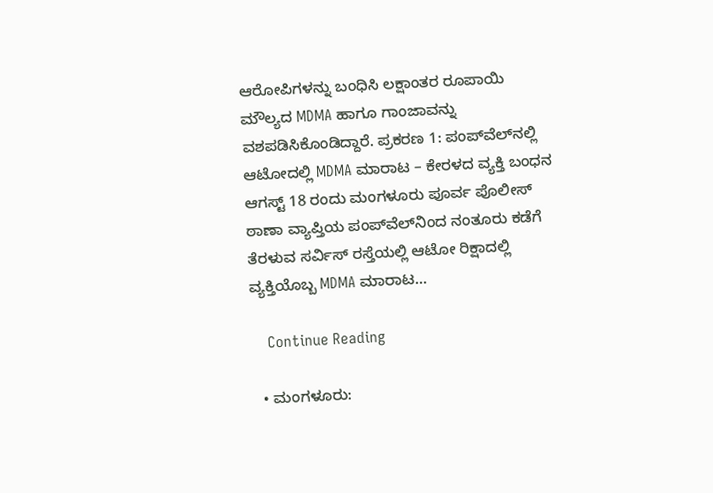ಆರೋಪಿಗಳನ್ನು ಬಂಧಿಸಿ ಲಕ್ಷಾಂತರ ರೂಪಾಯಿ ಮೌಲ್ಯದ MDMA ಹಾಗೂ ಗಾಂಜಾವನ್ನು ವಶಪಡಿಸಿಕೊಂಡಿದ್ದಾರೆ. ಪ್ರಕರಣ 1: ಪಂಪ್‌ವೆಲ್‌ನಲ್ಲಿ ಆಟೋದಲ್ಲಿ MDMA ಮಾರಾಟ – ಕೇರಳದ ವ್ಯಕ್ತಿ ಬಂಧನ ಆಗಸ್ಟ್ 18 ರಂದು ಮಂಗಳೂರು ಪೂರ್ವ ಪೊಲೀಸ್ ಠಾಣಾ ವ್ಯಾಪ್ತಿಯ ಪಂಪ್‌ವೆಲ್‌ನಿಂದ ನಂತೂರು ಕಡೆಗೆ ತೆರಳುವ ಸರ್ವಿಸ್ ರಸ್ತೆಯಲ್ಲಿ ಆಟೋ ರಿಕ್ಷಾದಲ್ಲಿ ವ್ಯಕ್ತಿಯೊಬ್ಬ MDMA ಮಾರಾಟ…

    Continue Reading

  • ಮಂಗಳೂರು: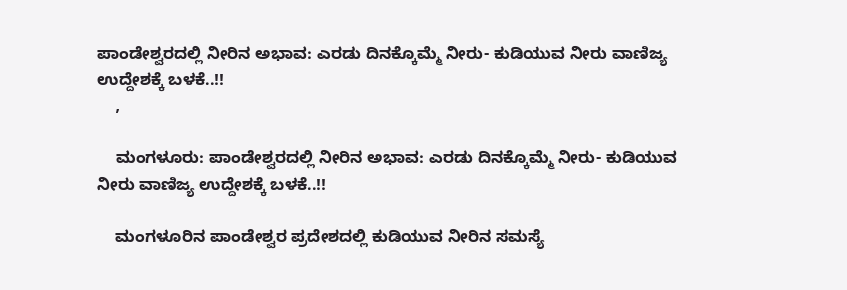ಪಾಂಡೇಶ್ವರದಲ್ಲಿ ನೀರಿನ ಅಭಾವ: ಎರಡು ದಿನಕ್ಕೊಮ್ಮೆ ನೀರು- ಕುಡಿಯುವ ನೀರು ವಾಣಿಜ್ಯ ಉದ್ದೇಶಕ್ಕೆ ಬಳಕೆ..!!
    ,

    ಮಂಗಳೂರು: ಪಾಂಡೇಶ್ವರದಲ್ಲಿ ನೀರಿನ ಅಭಾವ: ಎರಡು ದಿನಕ್ಕೊಮ್ಮೆ ನೀರು- ಕುಡಿಯುವ ನೀರು ವಾಣಿಜ್ಯ ಉದ್ದೇಶಕ್ಕೆ ಬಳಕೆ..!!

    ಮಂಗಳೂರಿನ ಪಾಂಡೇಶ್ವರ ಪ್ರದೇಶದಲ್ಲಿ ಕುಡಿಯುವ ನೀರಿನ ಸಮಸ್ಯೆ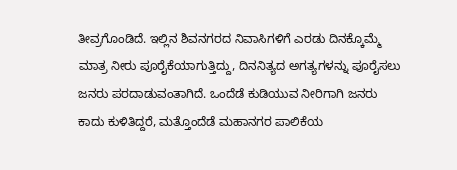ತೀವ್ರಗೊಂಡಿದೆ. ಇಲ್ಲಿನ ಶಿವನಗರದ ನಿವಾಸಿಗಳಿಗೆ ಎರಡು ದಿನಕ್ಕೊಮ್ಮೆ ಮಾತ್ರ ನೀರು ಪೂರೈಕೆಯಾಗುತ್ತಿದ್ದು, ದಿನನಿತ್ಯದ ಅಗತ್ಯಗಳನ್ನು ಪೂರೈಸಲು ಜನರು ಪರದಾಡುವಂತಾಗಿದೆ. ಒಂದೆಡೆ ಕುಡಿಯುವ ನೀರಿಗಾಗಿ ಜನರು ಕಾದು ಕುಳಿತಿದ್ದರೆ, ಮತ್ತೊಂದೆಡೆ ಮಹಾನಗರ ಪಾಲಿಕೆಯ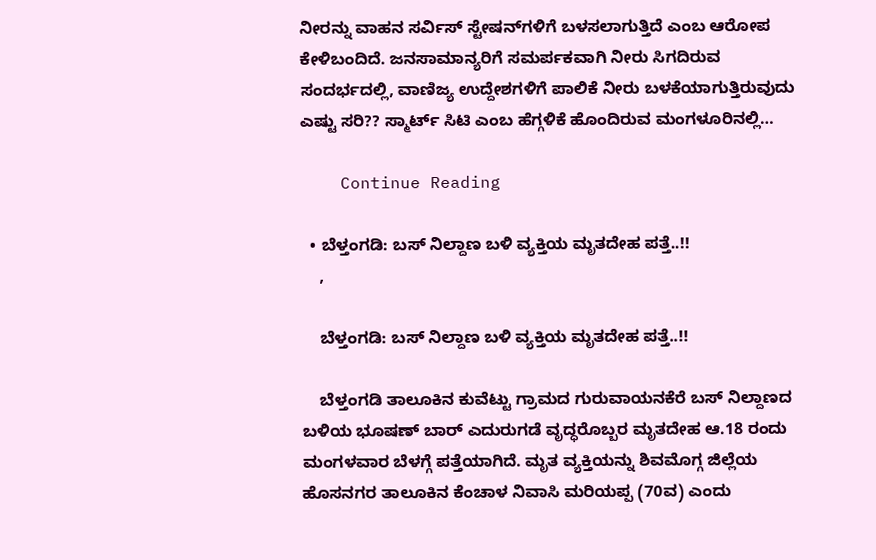ನೀರನ್ನು ವಾಹನ ಸರ್ವಿಸ್ ಸ್ಟೇಷನ್‌ಗಳಿಗೆ ಬಳಸಲಾಗುತ್ತಿದೆ ಎಂಬ ಆರೋಪ ಕೇಳಿಬಂದಿದೆ. ಜನಸಾಮಾನ್ಯರಿಗೆ ಸಮರ್ಪಕವಾಗಿ ನೀರು ಸಿಗದಿರುವ ಸಂದರ್ಭದಲ್ಲಿ, ವಾಣಿಜ್ಯ ಉದ್ದೇಶಗಳಿಗೆ ಪಾಲಿಕೆ ನೀರು ಬಳಕೆಯಾಗುತ್ತಿರುವುದು ಎಷ್ಟು ಸರಿ?? ಸ್ಮಾರ್ಟ್ ಸಿಟಿ ಎಂಬ ಹೆಗ್ಗಳಿಕೆ ಹೊಂದಿರುವ ಮಂಗಳೂರಿನಲ್ಲಿ…

    Continue Reading

  • ಬೆಳ್ತಂಗಡಿ: ಬಸ್ ನಿಲ್ದಾಣ ಬಳಿ ವ್ಯಕ್ತಿಯ ಮೃತದೇಹ ಪತ್ತೆ..!!
    ,

    ಬೆಳ್ತಂಗಡಿ: ಬಸ್ ನಿಲ್ದಾಣ ಬಳಿ ವ್ಯಕ್ತಿಯ ಮೃತದೇಹ ಪತ್ತೆ..!!

    ಬೆಳ್ತಂಗಡಿ ತಾಲೂಕಿನ ಕುವೆಟ್ಟು ಗ್ರಾಮದ ಗುರುವಾಯನಕೆರೆ ಬಸ್ ನಿಲ್ದಾಣದ ಬಳಿಯ ಭೂಷಣ್ ಬಾರ್ ಎದುರುಗಡೆ ವೃದ್ಧರೊಬ್ಬರ ಮೃತದೇಹ ಆ.18 ರಂದು ಮಂಗಳವಾರ ಬೆಳಗ್ಗೆ ಪತ್ತೆಯಾಗಿದೆ. ಮೃತ ವ್ಯಕ್ತಿಯನ್ನು ಶಿವಮೊಗ್ಗ ಜಿಲ್ಲೆಯ ಹೊಸನಗರ ತಾಲೂಕಿನ ಕೆಂಚಾಳ ನಿವಾಸಿ ಮರಿಯಪ್ಪ (70ವ) ಎಂದು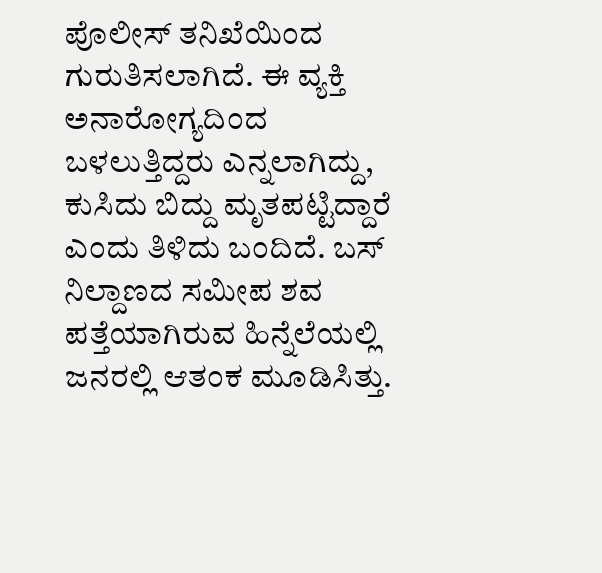ಪೊಲೀಸ್ ತನಿಖೆಯಿಂದ ಗುರುತಿಸಲಾಗಿದೆ. ಈ ವ್ಯಕ್ತಿ ಅನಾರೋಗ್ಯದಿಂದ ಬಳಲುತ್ತಿದ್ದರು ಎನ್ನಲಾಗಿದ್ದು, ಕುಸಿದು ಬಿದ್ದು ಮೃತಪಟ್ಟಿದ್ದಾರೆ ಎಂದು ತಿಳಿದು ಬಂದಿದೆ. ಬಸ್ ನಿಲ್ದಾಣದ ಸಮೀಪ ಶವ ಪತ್ತೆಯಾಗಿರುವ ಹಿನ್ನೆಲೆಯಲ್ಲಿ ಜನರಲ್ಲಿ ಆತಂಕ ಮೂಡಿಸಿತ್ತು.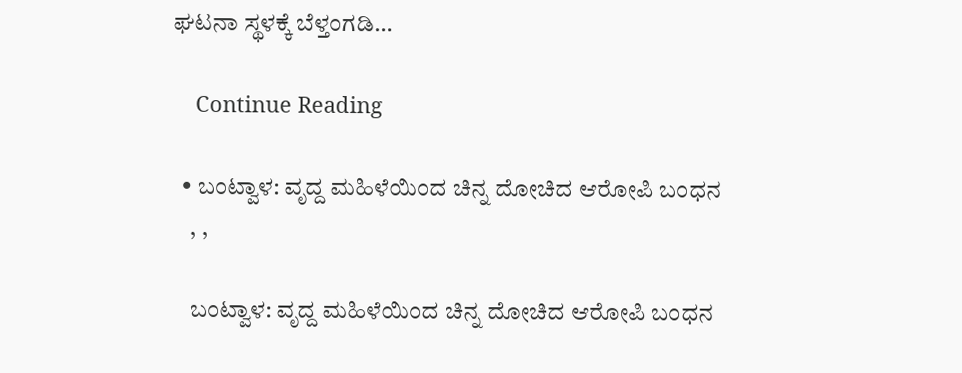ಘಟನಾ ಸ್ಥಳಕ್ಕೆ ಬೆಳ್ತಂಗಡಿ…

    Continue Reading

  • ಬಂಟ್ವಾಳ: ವೃದ್ದ ಮಹಿಳೆಯಿಂದ ಚಿನ್ನ ದೋಚಿದ ಆರೋಪಿ ಬಂಧನ
    , ,

    ಬಂಟ್ವಾಳ: ವೃದ್ದ ಮಹಿಳೆಯಿಂದ ಚಿನ್ನ ದೋಚಿದ ಆರೋಪಿ ಬಂಧನ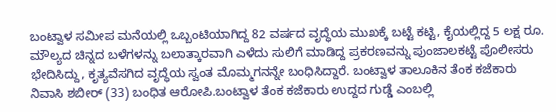ಬಂಟ್ವಾಳ ಸಮೀಪ ಮನೆಯಲ್ಲಿ ಒಬ್ಬಂಟಿಯಾಗಿದ್ದ 82 ವರ್ಷದ ವೃದ್ಧೆಯ ಮುಖಕ್ಕೆ ಬಟ್ಟೆ ಕಟ್ಟಿ, ಕೈಯಲ್ಲಿದ್ದ 5 ಲಕ್ಷ ರೂ. ಮೌಲ್ಯದ ಚಿನ್ನದ ಬಳೆಗಳನ್ನು ಬಲಾತ್ಕಾರವಾಗಿ ಎಳೆದು ಸುಲಿಗೆ ಮಾಡಿದ್ದ ಪ್ರಕರಣವನ್ನು ಪುಂಜಾಲಕಟ್ಟೆ ಪೊಲೀಸರು ಭೇದಿಸಿದ್ದು, ಕೃತ್ಯವೆಸಗಿದ ವೃದ್ಧೆಯ ಸ್ವಂತ ಮೊಮ್ಮಗನನ್ನೇ ಬಂಧಿಸಿದ್ದಾರೆ. ಬಂಟ್ವಾಳ ತಾಲೂಕಿನ ತೆಂಕ ಕಜೆಕಾರು ನಿವಾಸಿ ಶಬೀರ್ (33) ಬಂಧಿತ ಆರೋಪಿ.ಬಂಟ್ವಾಳ ತೆಂಕ ಕಜೆಕಾರು ಉದ್ದದ ಗುಡ್ಡೆ ಎಂಬಲ್ಲಿ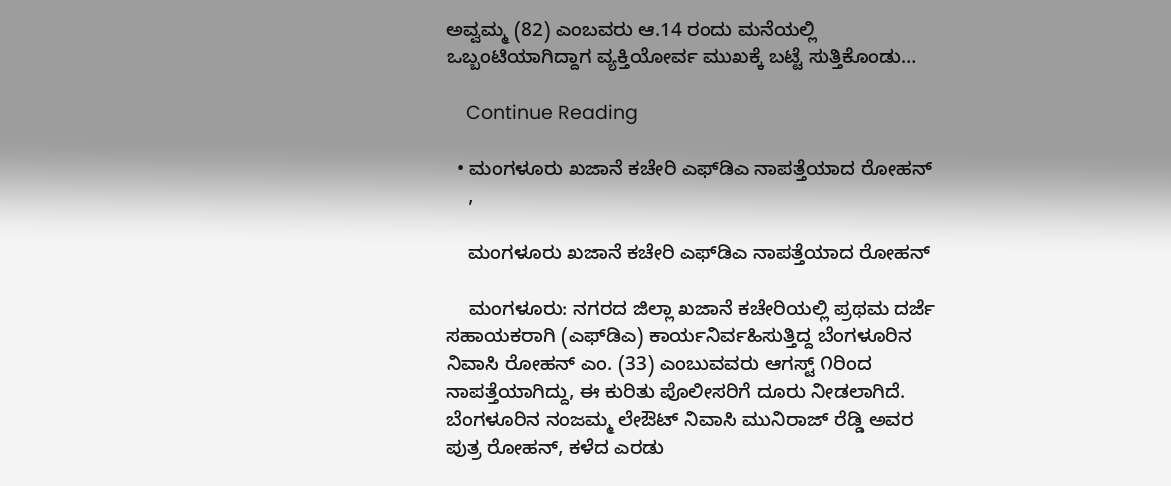ಅವ್ವಮ್ಮ (82) ಎಂಬವರು ಆ.14 ರಂದು ಮನೆಯಲ್ಲಿ ಒಬ್ಬಂಟಿಯಾಗಿದ್ದಾಗ ವ್ಯಕ್ತಿಯೋರ್ವ ಮುಖಕ್ಕೆ ಬಟ್ಟೆ ಸುತ್ತಿಕೊಂಡು…

    Continue Reading

  • ಮಂಗಳೂರು ಖಜಾನೆ ಕಚೇರಿ ಎಫ್‌ಡಿಎ ನಾಪತ್ತೆಯಾದ ರೋಹನ್
    ,

    ಮಂಗಳೂರು ಖಜಾನೆ ಕಚೇರಿ ಎಫ್‌ಡಿಎ ನಾಪತ್ತೆಯಾದ ರೋಹನ್

    ಮಂಗಳೂರು: ನಗರದ ಜಿಲ್ಲಾ ಖಜಾನೆ ಕಚೇರಿಯಲ್ಲಿ ಪ್ರಥಮ ದರ್ಜೆ ಸಹಾಯಕರಾಗಿ (ಎಫ್‌ಡಿಎ) ಕಾರ್ಯನಿರ್ವಹಿಸುತ್ತಿದ್ದ ಬೆಂಗಳೂರಿನ ನಿವಾಸಿ ರೋಹನ್ ಎಂ. (33) ಎಂಬುವವರು ಆಗಸ್ಟ್ ೧ರಿಂದ ನಾಪತ್ತೆಯಾಗಿದ್ದು, ಈ ಕುರಿತು ಪೊಲೀಸರಿಗೆ ದೂರು ನೀಡಲಾಗಿದೆ. ಬೆಂಗಳೂರಿನ ನಂಜಮ್ಮ ಲೇಔಟ್ ನಿವಾಸಿ ಮುನಿರಾಜ್ ರೆಡ್ಡಿ ಅವರ ಪುತ್ರ ರೋಹನ್, ಕಳೆದ ಎರಡು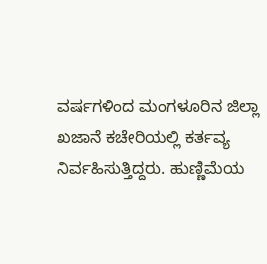ವರ್ಷಗಳಿಂದ ಮಂಗಳೂರಿನ ಜಿಲ್ಲಾ ಖಜಾನೆ ಕಚೇರಿಯಲ್ಲಿ ಕರ್ತವ್ಯ ನಿರ್ವಹಿಸುತ್ತಿದ್ದರು. ಹುಣ್ಣಿಮೆಯ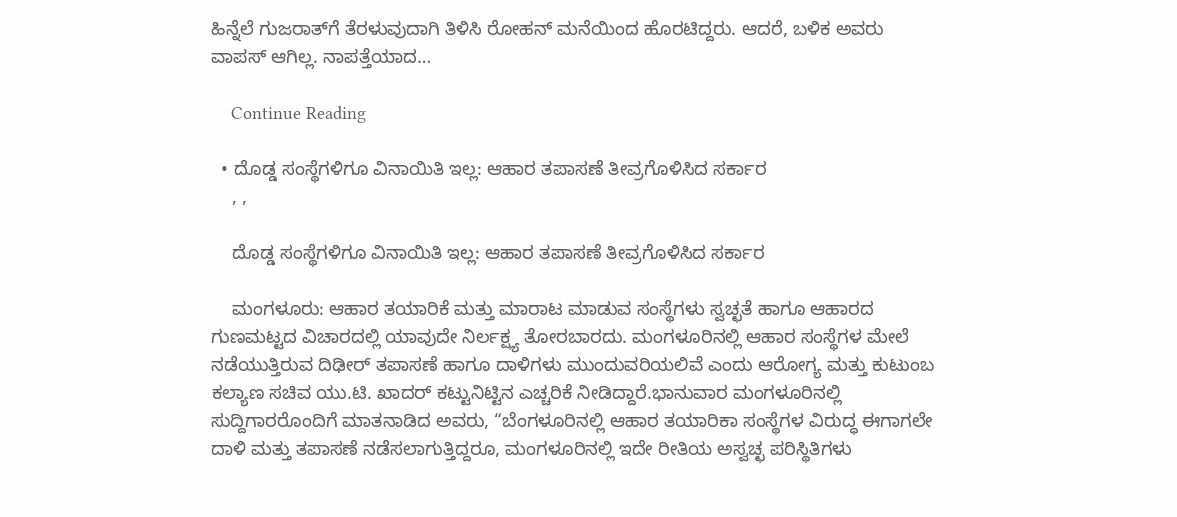ಹಿನ್ನೆಲೆ ಗುಜರಾತ್‌ಗೆ ತೆರಳುವುದಾಗಿ ತಿಳಿಸಿ ರೋಹನ್ ಮನೆಯಿಂದ ಹೊರಟಿದ್ದರು. ಆದರೆ, ಬಳಿಕ ಅವರು ವಾಪಸ್ ಆಗಿಲ್ಲ. ನಾಪತ್ತೆಯಾದ…

    Continue Reading

  • ದೊಡ್ಡ ಸಂಸ್ಥೆಗಳಿಗೂ ವಿನಾಯಿತಿ ಇಲ್ಲ: ಆಹಾರ ತಪಾಸಣೆ ತೀವ್ರಗೊಳಿಸಿದ ಸರ್ಕಾರ
    , ,

    ದೊಡ್ಡ ಸಂಸ್ಥೆಗಳಿಗೂ ವಿನಾಯಿತಿ ಇಲ್ಲ: ಆಹಾರ ತಪಾಸಣೆ ತೀವ್ರಗೊಳಿಸಿದ ಸರ್ಕಾರ

    ಮಂಗಳೂರು: ಆಹಾರ ತಯಾರಿಕೆ ಮತ್ತು ಮಾರಾಟ ಮಾಡುವ ಸಂಸ್ಥೆಗಳು ಸ್ವಚ್ಛತೆ ಹಾಗೂ ಆಹಾರದ ಗುಣಮಟ್ಟದ ವಿಚಾರದಲ್ಲಿ ಯಾವುದೇ ನಿರ್ಲಕ್ಷ್ಯ ತೋರಬಾರದು. ಮಂಗಳೂರಿನಲ್ಲಿ ಆಹಾರ ಸಂಸ್ಥೆಗಳ ಮೇಲೆ ನಡೆಯುತ್ತಿರುವ ದಿಢೀರ್ ತಪಾಸಣೆ ಹಾಗೂ ದಾಳಿಗಳು ಮುಂದುವರಿಯಲಿವೆ ಎಂದು ಆರೋಗ್ಯ ಮತ್ತು ಕುಟುಂಬ ಕಲ್ಯಾಣ ಸಚಿವ ಯು.ಟಿ. ಖಾದರ್ ಕಟ್ಟುನಿಟ್ಟಿನ ಎಚ್ಚರಿಕೆ ನೀಡಿದ್ದಾರೆ.ಭಾನುವಾರ ಮಂಗಳೂರಿನಲ್ಲಿ ಸುದ್ದಿಗಾರರೊಂದಿಗೆ ಮಾತನಾಡಿದ ಅವರು, “ಬೆಂಗಳೂರಿನಲ್ಲಿ ಆಹಾರ ತಯಾರಿಕಾ ಸಂಸ್ಥೆಗಳ ವಿರುದ್ಧ ಈಗಾಗಲೇ ದಾಳಿ ಮತ್ತು ತಪಾಸಣೆ ನಡೆಸಲಾಗುತ್ತಿದ್ದರೂ, ಮಂಗಳೂರಿನಲ್ಲಿ ಇದೇ ರೀತಿಯ ಅಸ್ವಚ್ಛ ಪರಿಸ್ಥಿತಿಗಳು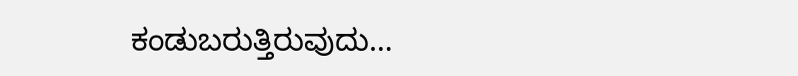ಕಂಡುಬರುತ್ತಿರುವುದು…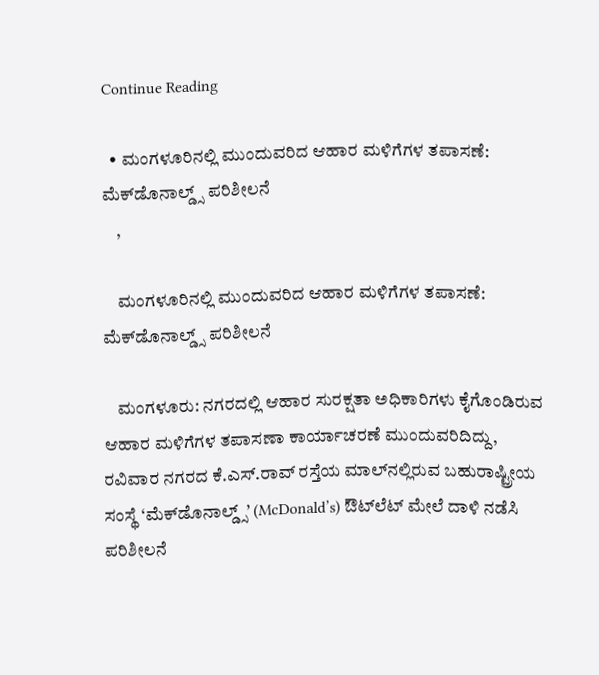Continue Reading

  • ಮಂಗಳೂರಿನಲ್ಲಿ ಮುಂದುವರಿದ ಆಹಾರ ಮಳಿಗೆಗಳ ತಪಾಸಣೆ: ಮೆಕ್‌ಡೊನಾಲ್ಡ್ಸ್‌ ಪರಿಶೀಲನೆ
    ,

    ಮಂಗಳೂರಿನಲ್ಲಿ ಮುಂದುವರಿದ ಆಹಾರ ಮಳಿಗೆಗಳ ತಪಾಸಣೆ: ಮೆಕ್‌ಡೊನಾಲ್ಡ್ಸ್‌ ಪರಿಶೀಲನೆ

    ಮಂಗಳೂರು: ನಗರದಲ್ಲಿ ಆಹಾರ ಸುರಕ್ಷತಾ ಅಧಿಕಾರಿಗಳು ಕೈಗೊಂಡಿರುವ ಆಹಾರ ಮಳಿಗೆಗಳ ತಪಾಸಣಾ ಕಾರ್ಯಾಚರಣೆ ಮುಂದುವರಿದಿದ್ದು, ರವಿವಾರ ನಗರದ ಕೆ.ಎಸ್.ರಾವ್ ರಸ್ತೆಯ ಮಾಲ್‌ನಲ್ಲಿರುವ ಬಹುರಾಷ್ಟ್ರೀಯ ಸಂಸ್ಥೆ ‘ಮೆಕ್‌ಡೊನಾಲ್ಡ್ಸ್’ (McDonald’s) ಔಟ್‌ಲೆಟ್ ಮೇಲೆ ದಾಳಿ ನಡೆಸಿ ಪರಿಶೀಲನೆ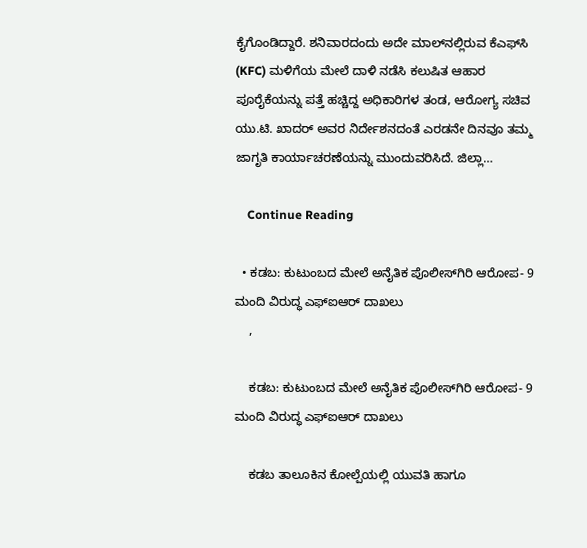ಕೈಗೊಂಡಿದ್ದಾರೆ. ಶನಿವಾರದಂದು ಅದೇ ಮಾಲ್‌ನಲ್ಲಿರುವ ಕೆಎಫ್‌ಸಿ (KFC) ಮಳಿಗೆಯ ಮೇಲೆ ದಾಳಿ ನಡೆಸಿ ಕಲುಷಿತ ಆಹಾರ ಪೂರೈಕೆಯನ್ನು ಪತ್ತೆ ಹಚ್ಚಿದ್ದ ಅಧಿಕಾರಿಗಳ ತಂಡ, ಆರೋಗ್ಯ ಸಚಿವ ಯು.ಟಿ. ಖಾದರ್ ಅವರ ನಿರ್ದೇಶನದಂತೆ ಎರಡನೇ ದಿನವೂ ತಮ್ಮ ಜಾಗೃತಿ ಕಾರ್ಯಾಚರಣೆಯನ್ನು ಮುಂದುವರಿಸಿದೆ. ಜಿಲ್ಲಾ…

    Continue Reading

  • ಕಡಬ: ಕುಟುಂಬದ ಮೇಲೆ ಅನೈತಿಕ ಪೊಲೀಸ್‌ಗಿರಿ ಆರೋಪ- 9 ಮಂದಿ ವಿರುದ್ಧ ಎಫ್‌ಐಆರ್ ದಾಖಲು
    ,

    ಕಡಬ: ಕುಟುಂಬದ ಮೇಲೆ ಅನೈತಿಕ ಪೊಲೀಸ್‌ಗಿರಿ ಆರೋಪ- 9 ಮಂದಿ ವಿರುದ್ಧ ಎಫ್‌ಐಆರ್ ದಾಖಲು

    ಕಡಬ ತಾಲೂಕಿನ ಕೋಲ್ಪೆಯಲ್ಲಿ ಯುವತಿ ಹಾಗೂ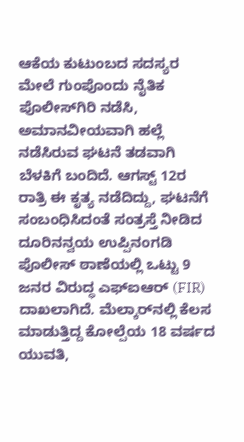ಆಕೆಯ ಕುಟುಂಬದ ಸದಸ್ಯರ ಮೇಲೆ ಗುಂಪೊಂದು ನೈತಿಕ ಪೊಲೀಸ್‌ಗಿರಿ ನಡೆಸಿ, ಅಮಾನವೀಯವಾಗಿ ಹಲ್ಲೆ ನಡೆಸಿರುವ ಘಟನೆ ತಡವಾಗಿ ಬೆಳಕಿಗೆ ಬಂದಿದೆ. ಆಗಸ್ಟ್ 12ರ ರಾತ್ರಿ ಈ ಕೃತ್ಯ ನಡೆದಿದ್ದು, ಘಟನೆಗೆ ಸಂಬಂಧಿಸಿದಂತೆ ಸಂತ್ರಸ್ತೆ ನೀಡಿದ ದೂರಿನನ್ವಯ ಉಪ್ಪಿನಂಗಡಿ ಪೊಲೀಸ್ ಠಾಣೆಯಲ್ಲಿ ಒಟ್ಟು 9 ಜನರ ವಿರುದ್ಧ ಎಫ್‌ಐಆರ್ (FIR) ದಾಖಲಾಗಿದೆ. ಮೆಲ್ಕಾರ್‌ನಲ್ಲಿ ಕೆಲಸ ಮಾಡುತ್ತಿದ್ದ ಕೋಲ್ಪೆಯ 18 ವರ್ಷದ ಯುವತಿ,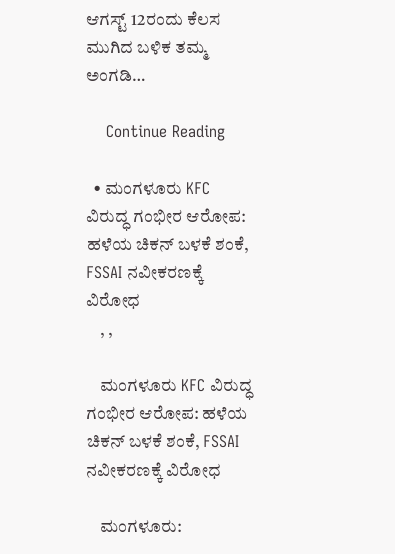ಆಗಸ್ಟ್ 12ರಂದು ಕೆಲಸ ಮುಗಿದ ಬಳಿಕ ತಮ್ಮ ಅಂಗಡಿ…

    Continue Reading

  • ಮಂಗಳೂರು KFC ವಿರುದ್ಧ ಗಂಭೀರ ಆರೋಪ: ಹಳೆಯ ಚಿಕನ್ ಬಳಕೆ ಶಂಕೆ, FSSAI ನವೀಕರಣಕ್ಕೆ ವಿರೋಧ
    , ,

    ಮಂಗಳೂರು KFC ವಿರುದ್ಧ ಗಂಭೀರ ಆರೋಪ: ಹಳೆಯ ಚಿಕನ್ ಬಳಕೆ ಶಂಕೆ, FSSAI ನವೀಕರಣಕ್ಕೆ ವಿರೋಧ

    ಮಂಗಳೂರು: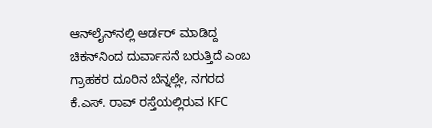ಆನ್‌ಲೈನ್‌ನಲ್ಲಿ ಆರ್ಡರ್ ಮಾಡಿದ್ದ ಚಿಕನ್‌ನಿಂದ ದುರ್ವಾಸನೆ ಬರುತ್ತಿದೆ ಎಂಬ ಗ್ರಾಹಕರ ದೂರಿನ ಬೆನ್ನಲ್ಲೇ, ನಗರದ ಕೆ.ಎಸ್. ರಾವ್ ರಸ್ತೆಯಲ್ಲಿರುವ KFC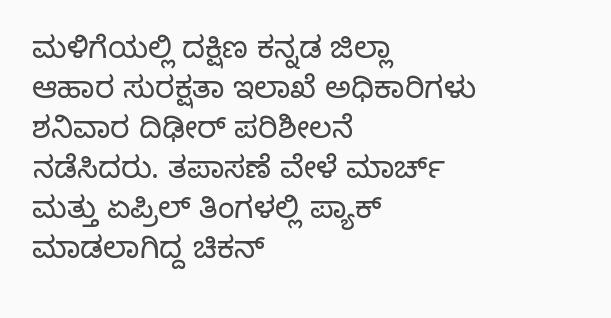ಮಳಿಗೆಯಲ್ಲಿ ದಕ್ಷಿಣ ಕನ್ನಡ ಜಿಲ್ಲಾ ಆಹಾರ ಸುರಕ್ಷತಾ ಇಲಾಖೆ ಅಧಿಕಾರಿಗಳು ಶನಿವಾರ ದಿಢೀರ್ ಪರಿಶೀಲನೆ ನಡೆಸಿದರು. ತಪಾಸಣೆ ವೇಳೆ ಮಾರ್ಚ್ ಮತ್ತು ಏಪ್ರಿಲ್ ತಿಂಗಳಲ್ಲಿ ಪ್ಯಾಕ್ ಮಾಡಲಾಗಿದ್ದ ಚಿಕನ್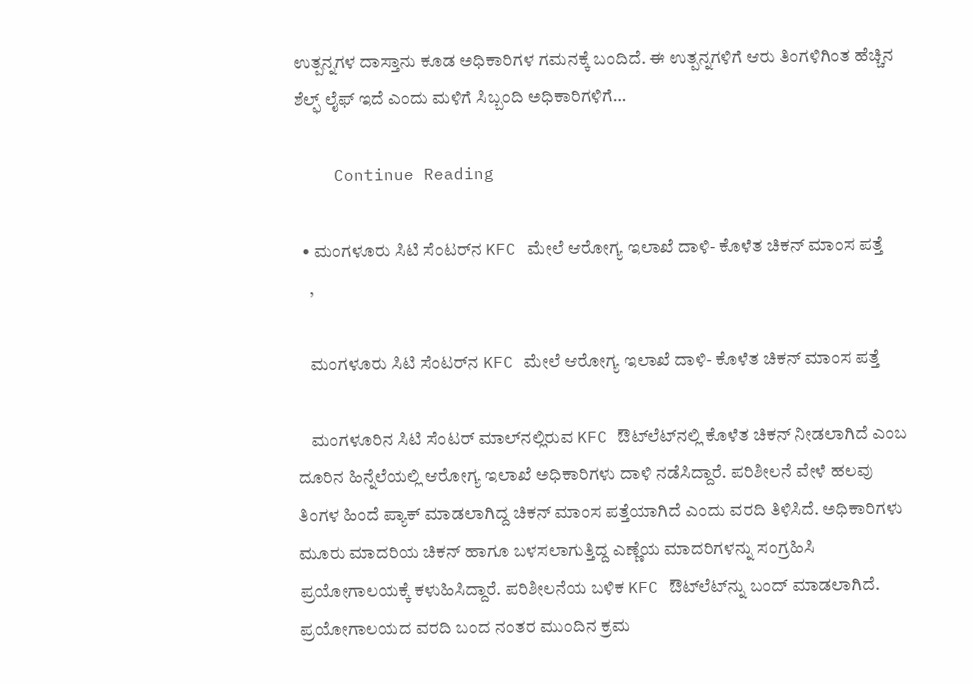ಉತ್ಪನ್ನಗಳ ದಾಸ್ತಾನು ಕೂಡ ಅಧಿಕಾರಿಗಳ ಗಮನಕ್ಕೆ ಬಂದಿದೆ. ಈ ಉತ್ಪನ್ನಗಳಿಗೆ ಆರು ತಿಂಗಳಿಗಿಂತ ಹೆಚ್ಚಿನ ಶೆಲ್ಫ್ ಲೈಫ್ ಇದೆ ಎಂದು ಮಳಿಗೆ ಸಿಬ್ಬಂದಿ ಅಧಿಕಾರಿಗಳಿಗೆ…

    Continue Reading

  • ಮಂಗಳೂರು ಸಿಟಿ ಸೆಂಟರ್‌ನ KFC ಮೇಲೆ ಆರೋಗ್ಯ ಇಲಾಖೆ ದಾಳಿ- ಕೊಳೆತ ಚಿಕನ್ ಮಾಂಸ ಪತ್ತೆ
    ,

    ಮಂಗಳೂರು ಸಿಟಿ ಸೆಂಟರ್‌ನ KFC ಮೇಲೆ ಆರೋಗ್ಯ ಇಲಾಖೆ ದಾಳಿ- ಕೊಳೆತ ಚಿಕನ್ ಮಾಂಸ ಪತ್ತೆ

    ಮಂಗಳೂರಿನ ಸಿಟಿ ಸೆಂಟರ್ ಮಾಲ್‌ನಲ್ಲಿರುವ KFC ಔಟ್‌ಲೆಟ್‌ನಲ್ಲಿ ಕೊಳೆತ ಚಿಕನ್ ನೀಡಲಾಗಿದೆ ಎಂಬ ದೂರಿನ ಹಿನ್ನೆಲೆಯಲ್ಲಿ ಆರೋಗ್ಯ ಇಲಾಖೆ ಅಧಿಕಾರಿಗಳು ದಾಳಿ ನಡೆಸಿದ್ದಾರೆ. ಪರಿಶೀಲನೆ ವೇಳೆ ಹಲವು ತಿಂಗಳ ಹಿಂದೆ ಪ್ಯಾಕ್ ಮಾಡಲಾಗಿದ್ದ ಚಿಕನ್ ಮಾಂಸ ಪತ್ತೆಯಾಗಿದೆ ಎಂದು ವರದಿ ತಿಳಿಸಿದೆ. ಅಧಿಕಾರಿಗಳು ಮೂರು ಮಾದರಿಯ ಚಿಕನ್ ಹಾಗೂ ಬಳಸಲಾಗುತ್ತಿದ್ದ ಎಣ್ಣೆಯ ಮಾದರಿಗಳನ್ನು ಸಂಗ್ರಹಿಸಿ ಪ್ರಯೋಗಾಲಯಕ್ಕೆ ಕಳುಹಿಸಿದ್ದಾರೆ. ಪರಿಶೀಲನೆಯ ಬಳಿಕ KFC ಔಟ್‌ಲೆಟ್‌ನ್ನು ಬಂದ್ ಮಾಡಲಾಗಿದೆ. ಪ್ರಯೋಗಾಲಯದ ವರದಿ ಬಂದ ನಂತರ ಮುಂದಿನ ಕ್ರಮ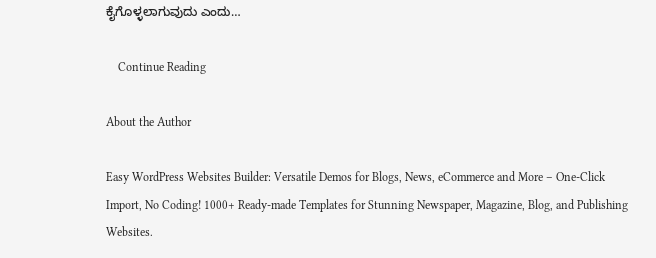ಕೈಗೊಳ್ಳಲಾಗುವುದು ಎಂದು…

    Continue Reading

About the Author

Easy WordPress Websites Builder: Versatile Demos for Blogs, News, eCommerce and More – One-Click Import, No Coding! 1000+ Ready-made Templates for Stunning Newspaper, Magazine, Blog, and Publishing Websites.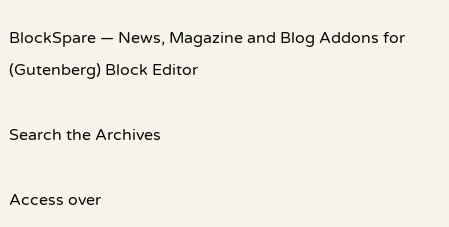BlockSpare — News, Magazine and Blog Addons for (Gutenberg) Block Editor

Search the Archives

Access over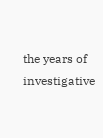the years of investigative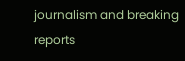journalism and breaking reports